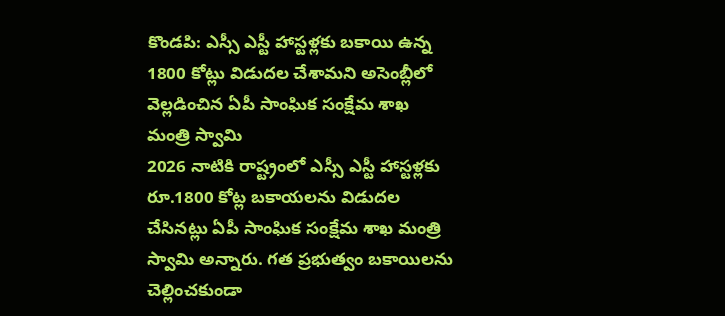కొండపి: ఎస్సీ ఎస్టీ హాస్టళ్లకు బకాయి ఉన్న 1800 కోట్లు విడుదల చేశామని అసెంబ్లీలో వెల్లడించిన ఏపీ సాంఘిక సంక్షేమ శాఖ మంత్రి స్వామి
2026 నాటికి రాష్ట్రంలో ఎస్సీ ఎస్టీ హాస్టళ్లకు రూ.1800 కోట్ల బకాయలను విడుదల చేసినట్లు ఏపీ సాంఘిక సంక్షేమ శాఖ మంత్రి స్వామి అన్నారు. గత ప్రభుత్వం బకాయిలను చెల్లించకుండా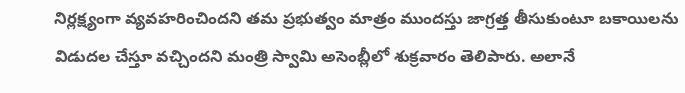నిర్లక్ష్యంగా వ్యవహరించిందని తమ ప్రభుత్వం మాత్రం ముందస్తు జాగ్రత్త తీసుకుంటూ బకాయిలను విడుదల చేస్తూ వచ్చిందని మంత్రి స్వామి అసెంబ్లీలో శుక్రవారం తెలిపారు. అలానే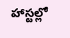హాస్టల్లో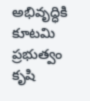అభివృద్ధికి కూటమి ప్రభుత్వం కృషి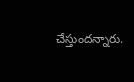చేస్తుందన్నారు.